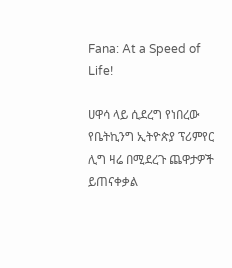Fana: At a Speed of Life!

ሀዋሳ ላይ ሲደረግ የነበረው የቤትኪንግ ኢትዮጵያ ፕሪምየር ሊግ ዛሬ በሚደረጉ ጨዋታዎች ይጠናቀቃል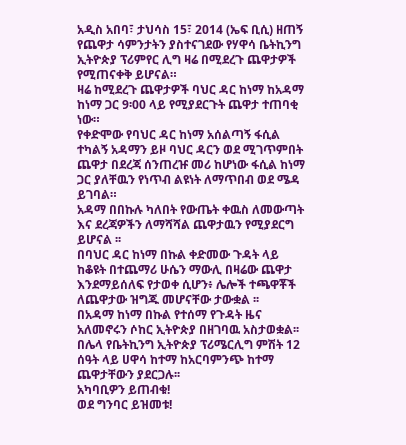አዲስ አበባ፣ ታህሳስ 15፣ 2014 (ኤፍ ቢሲ) ዘጠኝ የጨዋታ ሳምንታትን ያስተናገደው የሃዋሳ ቤትኪንግ ኢትዮጵያ ፕሪምየር ሊግ ዛሬ በሚደረጉ ጨዋታዎች የሚጠናቀቅ ይሆናል።
ዛሬ ከሚደረጉ ጨዋታዎች ባህር ዳር ከነማ ከአዳማ ከነማ ጋር 9፡00 ላይ የሚያደርጉት ጨዋታ ተጠባቂ ነው።
የቀድሞው የባህር ዳር ከነማ አሰልጣኝ ፋሲል ተካልኝ አዳማን ይዞ ባህር ዳርን ወደ ሚገጥምበት ጨዋታ በደረጃ ሰንጠረዡ መሪ ከሆነው ፋሲል ከነማ ጋር ያለቸዉን የነጥብ ልዩነት ለማጥበብ ወደ ሜዳ ይገባል።
አዳማ በበኩሉ ካለበት የውጤት ቀዉስ ለመውጣት እና ደረጃዎችን ለማሻሻል ጨዋታዉን የሚያደርግ ይሆናል ፡፡
በባህር ዳር ከነማ በኩል ቀድመው ጉዳት ላይ ከቆዩት በተጨማሪ ሁሴን ማውሊ በዛሬው ጨዋታ እንደማይሰለፍ የታወቀ ሲሆን፥ ሌሎች ተጫዋቾች ለጨዋታው ዝግጁ መሆናቸው ታውቋል ፡፡
በአዳማ ከነማ በኩል የተሰማ የጉዳት ዜና አለመኖሩን ሶከር ኢትዮጵያ በዘገባዉ አስታወቋል፡፡
በሌላ የቤትኪንግ ኢትዮጵያ ፕሪሜርሊግ ምሽት 12 ሰዓት ላይ ሀዋሳ ከተማ ከአርባምንጭ ከተማ ጨዋታቸውን ያደርጋሉ፡፡
አካባቢዎን ይጠብቁ!
ወደ ግንባር ይዝመቱ!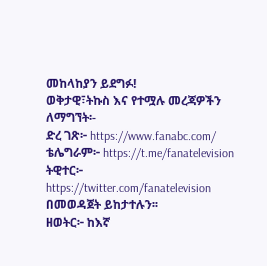መከላከያን ይደግፉ!
ወቅታዊ፣ትኩስ እና የተሟሉ መረጃዎችን ለማግኘት፡-
ድረ ገጽ፦ https://www.fanabc.com/
ቴሌግራም፦ https://t.me/fanatelevision
ትዊተር፦ https://twitter.com/fanatelevision በመወዳጀት ይከታተሉን፡፡
ዘወትር፦ ከእኛ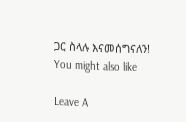ጋር ስላሉ እናመሰግናለን!
You might also like

Leave A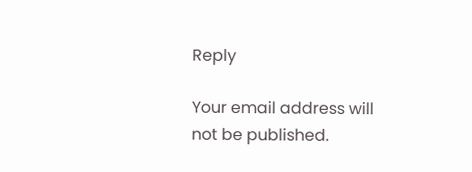Reply

Your email address will not be published.